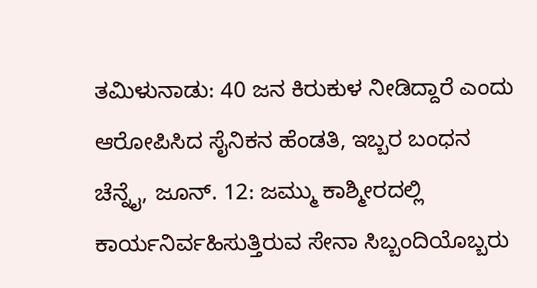ತಮಿಳುನಾಡು: 40 ಜನ ಕಿರುಕುಳ ನೀಡಿದ್ದಾರೆ ಎಂದು ಆರೋಪಿಸಿದ ಸೈನಿಕನ ಹೆಂಡತಿ, ಇಬ್ಬರ ಬಂಧನ
ಚೆನ್ನೈ, ಜೂನ್. 12: ಜಮ್ಮು ಕಾಶ್ಮೀರದಲ್ಲಿ ಕಾರ್ಯನಿರ್ವಹಿಸುತ್ತಿರುವ ಸೇನಾ ಸಿಬ್ಬಂದಿಯೊಬ್ಬರು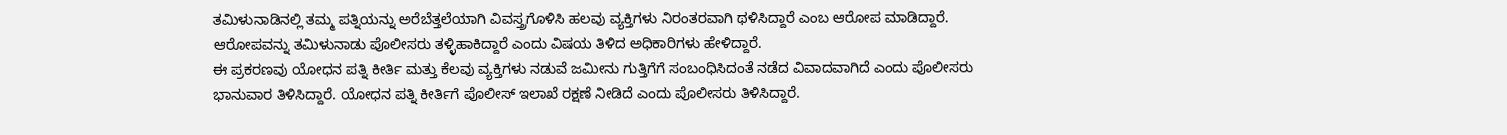ತಮಿಳುನಾಡಿನಲ್ಲಿ ತಮ್ಮ ಪತ್ನಿಯನ್ನು ಅರೆಬೆತ್ತಲೆಯಾಗಿ ವಿವಸ್ತ್ರಗೊಳಿಸಿ ಹಲವು ವ್ಯಕ್ತಿಗಳು ನಿರಂತರವಾಗಿ ಥಳಿಸಿದ್ದಾರೆ ಎಂಬ ಆರೋಪ ಮಾಡಿದ್ದಾರೆ. ಆರೋಪವನ್ನು ತಮಿಳುನಾಡು ಪೊಲೀಸರು ತಳ್ಳಿಹಾಕಿದ್ದಾರೆ ಎಂದು ವಿಷಯ ತಿಳಿದ ಅಧಿಕಾರಿಗಳು ಹೇಳಿದ್ದಾರೆ.
ಈ ಪ್ರಕರಣವು ಯೋಧನ ಪತ್ನಿ ಕೀರ್ತಿ ಮತ್ತು ಕೆಲವು ವ್ಯಕ್ತಿಗಳು ನಡುವೆ ಜಮೀನು ಗುತ್ತಿಗೆಗೆ ಸಂಬಂಧಿಸಿದಂತೆ ನಡೆದ ವಿವಾದವಾಗಿದೆ ಎಂದು ಪೊಲೀಸರು ಭಾನುವಾರ ತಿಳಿಸಿದ್ದಾರೆ. ಯೋಧನ ಪತ್ನಿ ಕೀರ್ತಿಗೆ ಪೊಲೀಸ್ ಇಲಾಖೆ ರಕ್ಷಣೆ ನೀಡಿದೆ ಎಂದು ಪೊಲೀಸರು ತಿಳಿಸಿದ್ದಾರೆ.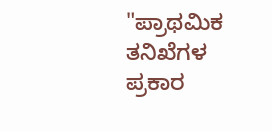"ಪ್ರಾಥಮಿಕ ತನಿಖೆಗಳ ಪ್ರಕಾರ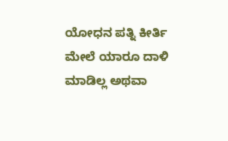ಯೋಧನ ಪತ್ನಿ ಕೀರ್ತಿ ಮೇಲೆ ಯಾರೂ ದಾಳಿ ಮಾಡಿಲ್ಲ ಅಥವಾ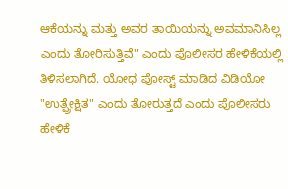ಆಕೆಯನ್ನು ಮತ್ತು ಅವರ ತಾಯಿಯನ್ನು ಅವಮಾನಿಸಿಲ್ಲ ಎಂದು ತೋರಿಸುತ್ತಿವೆ" ಎಂದು ಪೊಲೀಸರ ಹೇಳಿಕೆಯಲ್ಲಿ ತಿಳಿಸಲಾಗಿದೆ. ಯೋಧ ಪೋಸ್ಟ್ ಮಾಡಿದ ವಿಡಿಯೋ "ಉತ್ಪ್ರೇಕ್ಷಿತ" ಎಂದು ತೋರುತ್ತದೆ ಎಂದು ಪೊಲೀಸರು ಹೇಳಿಕೆ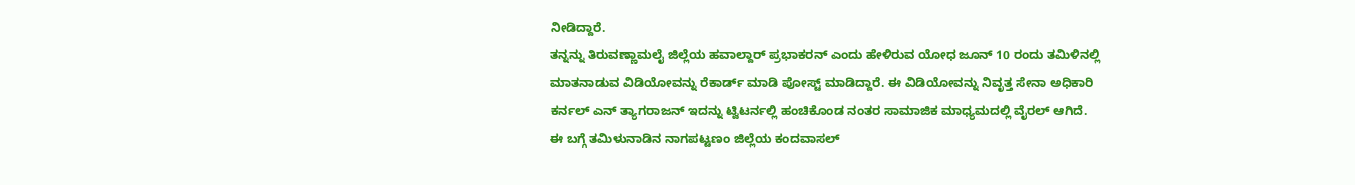ನೀಡಿದ್ದಾರೆ.
ತನ್ನನ್ನು ತಿರುವಣ್ಣಾಮಲೈ ಜಿಲ್ಲೆಯ ಹವಾಲ್ದಾರ್ ಪ್ರಭಾಕರನ್ ಎಂದು ಹೇಳಿರುವ ಯೋಧ ಜೂನ್ 10 ರಂದು ತಮಿಳಿನಲ್ಲಿ ಮಾತನಾಡುವ ವಿಡಿಯೋವನ್ನು ರೆಕಾರ್ಡ್ ಮಾಡಿ ಪೋಸ್ಟ್ ಮಾಡಿದ್ದಾರೆ. ಈ ವಿಡಿಯೋವನ್ನು ನಿವೃತ್ತ ಸೇನಾ ಅಧಿಕಾರಿ ಕರ್ನಲ್ ಎನ್ ತ್ಯಾಗರಾಜನ್ ಇದನ್ನು ಟ್ವಿಟರ್ನಲ್ಲಿ ಹಂಚಿಕೊಂಡ ನಂತರ ಸಾಮಾಜಿಕ ಮಾಧ್ಯಮದಲ್ಲಿ ವೈರಲ್ ಆಗಿದೆ.
ಈ ಬಗ್ಗೆ ತಮಿಳುನಾಡಿನ ನಾಗಪಟ್ಟಣಂ ಜಿಲ್ಲೆಯ ಕಂದವಾಸಲ್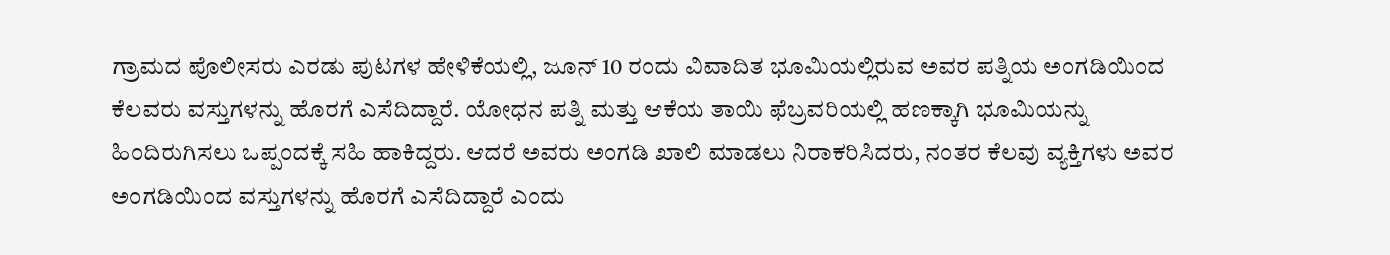ಗ್ರಾಮದ ಪೊಲೀಸರು ಎರಡು ಪುಟಗಳ ಹೇಳಿಕೆಯಲ್ಲಿ, ಜೂನ್ 10 ರಂದು ವಿವಾದಿತ ಭೂಮಿಯಲ್ಲಿರುವ ಅವರ ಪತ್ನಿಯ ಅಂಗಡಿಯಿಂದ ಕೆಲವರು ವಸ್ತುಗಳನ್ನು ಹೊರಗೆ ಎಸೆದಿದ್ದಾರೆ. ಯೋಧನ ಪತ್ನಿ ಮತ್ತು ಆಕೆಯ ತಾಯಿ ಫೆಬ್ರವರಿಯಲ್ಲಿ ಹಣಕ್ಕಾಗಿ ಭೂಮಿಯನ್ನು ಹಿಂದಿರುಗಿಸಲು ಒಪ್ಪಂದಕ್ಕೆ ಸಹಿ ಹಾಕಿದ್ದರು. ಆದರೆ ಅವರು ಅಂಗಡಿ ಖಾಲಿ ಮಾಡಲು ನಿರಾಕರಿಸಿದರು, ನಂತರ ಕೆಲವು ವ್ಯಕ್ತಿಗಳು ಅವರ ಅಂಗಡಿಯಿಂದ ವಸ್ತುಗಳನ್ನು ಹೊರಗೆ ಎಸೆದಿದ್ದಾರೆ ಎಂದು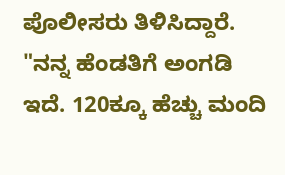ಪೊಲೀಸರು ತಿಳಿಸಿದ್ದಾರೆ.
"ನನ್ನ ಹೆಂಡತಿಗೆ ಅಂಗಡಿ ಇದೆ. 120ಕ್ಕೂ ಹೆಚ್ಚು ಮಂದಿ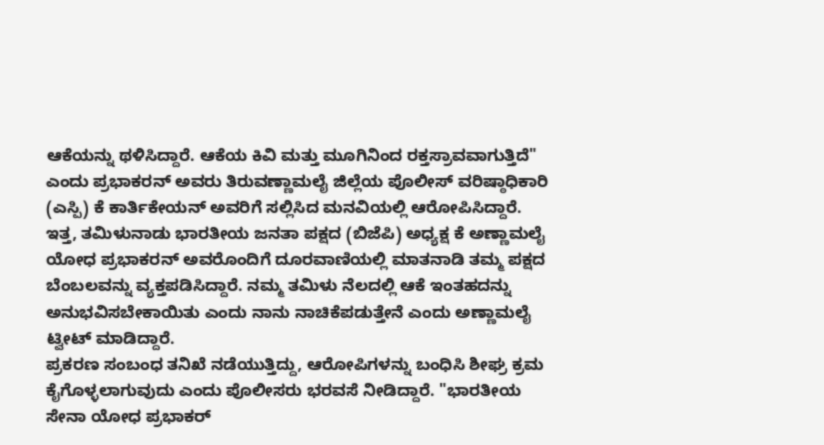ಆಕೆಯನ್ನು ಥಳಿಸಿದ್ದಾರೆ. ಆಕೆಯ ಕಿವಿ ಮತ್ತು ಮೂಗಿನಿಂದ ರಕ್ತಸ್ರಾವವಾಗುತ್ತಿದೆ" ಎಂದು ಪ್ರಭಾಕರನ್ ಅವರು ತಿರುವಣ್ಣಾಮಲೈ ಜಿಲ್ಲೆಯ ಪೊಲೀಸ್ ವರಿಷ್ಠಾಧಿಕಾರಿ (ಎಸ್ಪಿ) ಕೆ ಕಾರ್ತಿಕೇಯನ್ ಅವರಿಗೆ ಸಲ್ಲಿಸಿದ ಮನವಿಯಲ್ಲಿ ಆರೋಪಿಸಿದ್ದಾರೆ.
ಇತ್ತ, ತಮಿಳುನಾಡು ಭಾರತೀಯ ಜನತಾ ಪಕ್ಷದ (ಬಿಜೆಪಿ) ಅಧ್ಯಕ್ಷ ಕೆ ಅಣ್ಣಾಮಲೈ ಯೋಧ ಪ್ರಭಾಕರನ್ ಅವರೊಂದಿಗೆ ದೂರವಾಣಿಯಲ್ಲಿ ಮಾತನಾಡಿ ತಮ್ಮ ಪಕ್ಷದ ಬೆಂಬಲವನ್ನು ವ್ಯಕ್ತಪಡಿಸಿದ್ದಾರೆ. ನಮ್ಮ ತಮಿಳು ನೆಲದಲ್ಲಿ ಆಕೆ ಇಂತಹದನ್ನು ಅನುಭವಿಸಬೇಕಾಯಿತು ಎಂದು ನಾನು ನಾಚಿಕೆಪಡುತ್ತೇನೆ ಎಂದು ಅಣ್ಣಾಮಲೈ ಟ್ವೀಟ್ ಮಾಡಿದ್ದಾರೆ.
ಪ್ರಕರಣ ಸಂಬಂಧ ತನಿಖೆ ನಡೆಯುತ್ತಿದ್ದು, ಆರೋಪಿಗಳನ್ನು ಬಂಧಿಸಿ ಶೀಘ್ರ ಕ್ರಮ ಕೈಗೊಳ್ಳಲಾಗುವುದು ಎಂದು ಪೊಲೀಸರು ಭರವಸೆ ನೀಡಿದ್ದಾರೆ. "ಭಾರತೀಯ ಸೇನಾ ಯೋಧ ಪ್ರಭಾಕರ್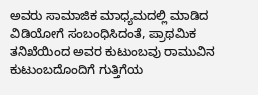ಅವರು ಸಾಮಾಜಿಕ ಮಾಧ್ಯಮದಲ್ಲಿ ಮಾಡಿದ ವಿಡಿಯೋಗೆ ಸಂಬಂಧಿಸಿದಂತೆ, ಪ್ರಾಥಮಿಕ ತನಿಖೆಯಿಂದ ಅವರ ಕುಟುಂಬವು ರಾಮುವಿನ ಕುಟುಂಬದೊಂದಿಗೆ ಗುತ್ತಿಗೆಯ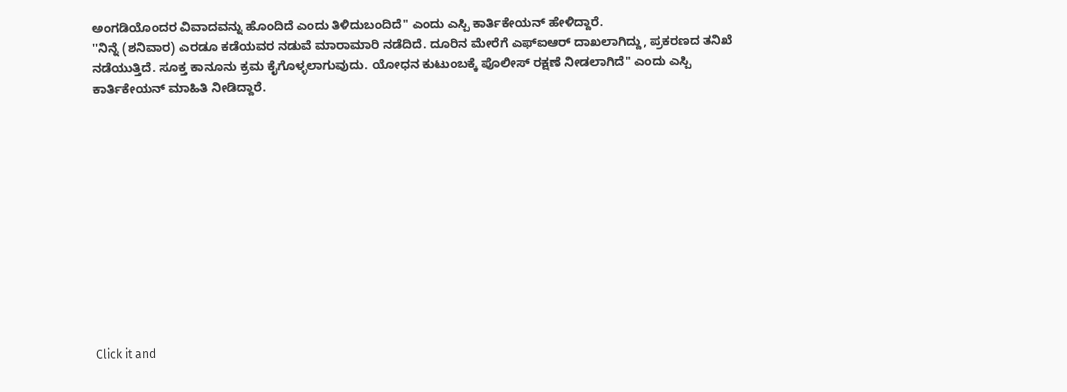ಅಂಗಡಿಯೊಂದರ ವಿವಾದವನ್ನು ಹೊಂದಿದೆ ಎಂದು ತಿಳಿದುಬಂದಿದೆ" ಎಂದು ಎಸ್ಪಿ ಕಾರ್ತಿಕೇಯನ್ ಹೇಳಿದ್ದಾರೆ.
''ನಿನ್ನೆ (ಶನಿವಾರ) ಎರಡೂ ಕಡೆಯವರ ನಡುವೆ ಮಾರಾಮಾರಿ ನಡೆದಿದೆ. ದೂರಿನ ಮೇರೆಗೆ ಎಫ್ಐಆರ್ ದಾಖಲಾಗಿದ್ದು, ಪ್ರಕರಣದ ತನಿಖೆ ನಡೆಯುತ್ತಿದೆ. ಸೂಕ್ತ ಕಾನೂನು ಕ್ರಮ ಕೈಗೊಳ್ಳಲಾಗುವುದು. ಯೋಧನ ಕುಟುಂಬಕ್ಕೆ ಪೊಲೀಸ್ ರಕ್ಷಣೆ ನೀಡಲಾಗಿದೆ" ಎಂದು ಎಸ್ಪಿ ಕಾರ್ತಿಕೇಯನ್ ಮಾಹಿತಿ ನೀಡಿದ್ದಾರೆ.












Click it and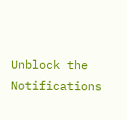Unblock the Notifications